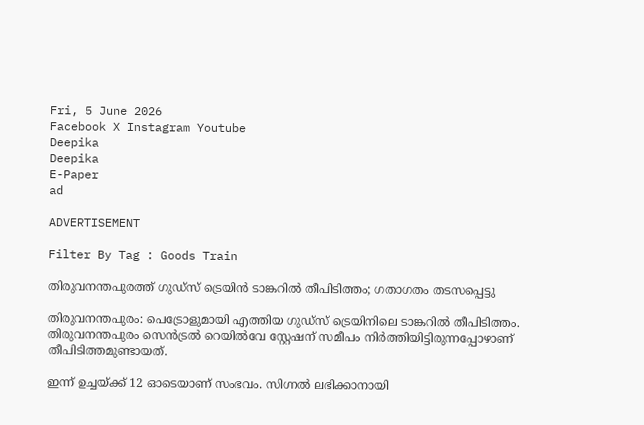Fri, 5 June 2026
Facebook X Instagram Youtube
Deepika
Deepika
E-Paper
ad

ADVERTISEMENT

Filter By Tag : Goods Train

തിരുവനന്തപുരത്ത് ഗുഡ്സ് ട്രെയിൻ ടാങ്കറിൽ തീപിടിത്തം; ഗതാഗതം തടസപ്പെട്ടു

തിരുവനന്തപുരം: പെട്രോളുമായി എത്തിയ ഗുഡ്സ് ട്രെയിനിലെ ടാങ്കറിൽ തീപിടിത്തം. തിരുവനന്തപുരം സെൻട്രൽ റെയിൽവേ സ്റ്റേഷന് സമീപം നിർത്തിയിട്ടിരുന്നപ്പോഴാണ് തീപിടിത്തമുണ്ടായത്.

ഇന്ന് ഉച്ചയ്ക്ക് 12 ഓടെയാണ് സംഭവം. സിഗ്നൽ ലഭിക്കാനായി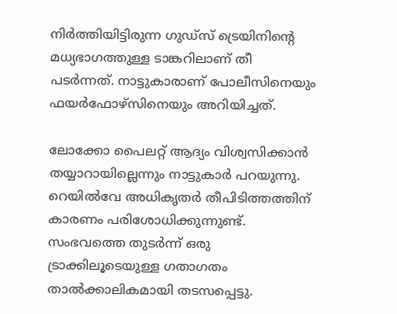നിർത്തിയിട്ടിരുന്ന ഗുഡ്സ് ട്രെയിനിന്‍റെ മധ്യഭാഗത്തുള്ള ടാങ്കറിലാണ് തീ പടർന്നത്. നാട്ടുകാരാണ് പോലീസിനെയും ഫയർഫോഴ്സിനെയും അറിയിച്ചത്.

ലോക്കോ പൈലറ്റ് ആദ്യം വിശ്വസിക്കാൻ തയ്യാറായില്ലെന്നും നാട്ടുകാർ പറയുന്നു. റെയിൽവേ അധികൃതർ തീപിടിത്തത്തിന് കാരണം പരിശോധിക്കുന്നുണ്ട്. സംഭവത്തെ തുടർന്ന് ഒരു ട്രാക്കിലൂടെയുള്ള ഗതാഗതം താൽക്കാലികമായി തടസപ്പെട്ടു.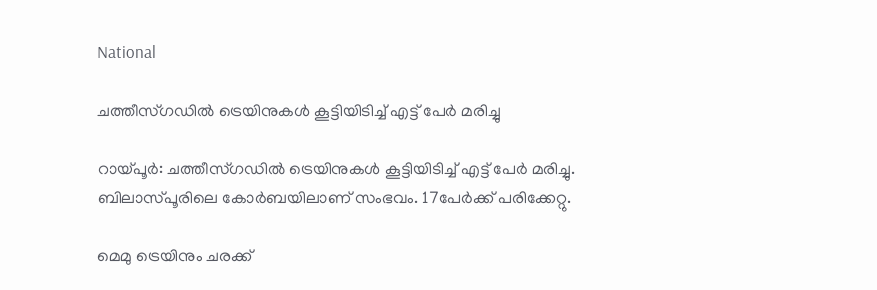National

ചത്തീസ്ഗഡിൽ ട്രെയിനുകൾ കൂട്ടിയിടിച്ച് എട്ട് പേർ മരിച്ചു

റായ്‌പൂര്‍: ചത്തീസ്ഗഡിൽ ട്രെയിനുകൾ കൂട്ടിയിടിച്ച് എട്ട് പേർ മരിച്ചു. ബിലാസ്പൂരിലെ കോർബയിലാണ് സംഭവം. 17പേർക്ക് പരിക്കേറ്റു.

മെമു ട്രെയിനും ചരക്ക്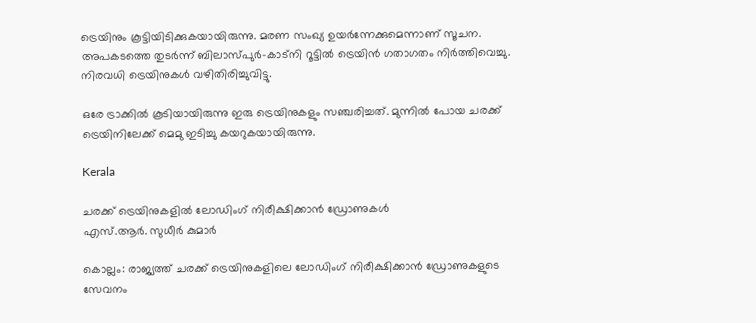ട്രെയിനും കൂട്ടിയിടിക്കുകയായിരുന്നു. മരണ സംഖ്യ ഉയര്‍ന്നേക്കുമെന്നാണ് സൂചന. അപകടത്തെ തുടര്‍ന്ന് ബിലാസ്പുര്‍-കാട്‌നി റൂട്ടില്‍ ട്രെയിന്‍ ഗതാഗതം നിര്‍ത്തിവെച്ചു. നിരവധി ട്രെയിനുകള്‍ വഴിതിരിച്ചുവിട്ടു.

ഒരേ ട്രാക്കില്‍ കൂടിയായിരുന്നു ഇരു ട്രെയിനുകളും സഞ്ചരിച്ചത്. മുന്നില്‍ പോയ ചരക്ക് ട്രെയിനിലേക്ക് മെമു ഇടിച്ചു കയറുകയായിരുന്നു.

Kerala

ചരക്ക് ട്രെയിനുകളിൽ ലോഡിംഗ് നിരീക്ഷിക്കാൻ ഡ്രോണുകൾ
എസ്.ആർ. സുധീർ കുമാർ

കൊല്ലം: രാജ്യത്ത് ചരക്ക് ട്രെയിനുകളിലെ ലോഡിംഗ് നിരീക്ഷിക്കാൻ ഡ്രോണുകളുടെ സേവനം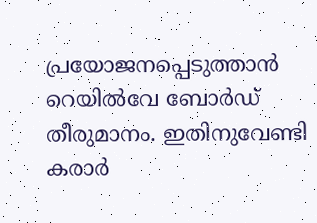പ്രയോജനപ്പെടുത്താൻ റെയിൽവേ ബോർഡ് തീരുമാനം. ഇതിനുവേണ്ടി കരാർ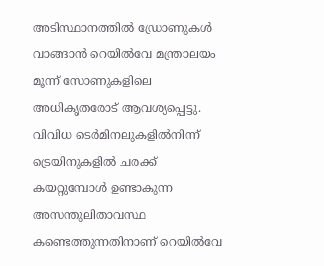അടിസ്ഥാനത്തിൽ ഡ്രോണുകൾ വാങ്ങാൻ റെയിൽവേ മന്ത്രാലയം മൂന്ന് സോണുകളിലെ അധികൃതരോട് ആവശ്യപ്പെട്ടു.
വിവിധ ടെർമിനലുകളിൽനിന്ന് ട്രെയിനുകളിൽ ചരക്ക് കയറ്റുമ്പോൾ ഉണ്ടാകുന്ന അസന്തുലിതാവസ്ഥ കണ്ടെത്തുന്നതിനാണ് റെയിൽവേ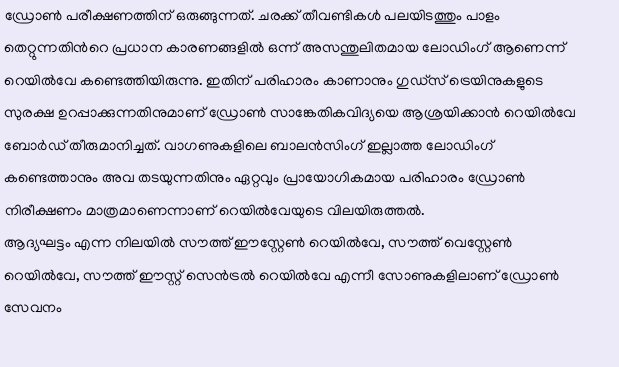ഡ്രോൺ പരീക്ഷണത്തിന് ഒരുങ്ങുന്നത്. ചരക്ക് തീവണ്ടികൾ പലയിടത്തും പാളം തെറ്റുന്നതിന്‍റെ പ്രധാന കാരണങ്ങളിൽ ഒന്ന് അസന്തുലിതമായ ലോഡിംഗ് ആണെന്ന് റെയിൽവേ കണ്ടെത്തിയിരുന്നു. ഇതിന് പരിഹാരം കാണാനും ഗുഡ്സ് ട്രെയിനുകളുടെ സുരക്ഷ ഉറപ്പാക്കുന്നതിനുമാണ് ഡ്രോൺ സാങ്കേതികവിദ്യയെ ആശ്രയിക്കാൻ റെയിൽവേ ബോർഡ് തീരുമാനിച്ചത്. വാഗണുകളിലെ ബാലൻസിംഗ് ഇല്ലാത്ത ലോഡിംഗ് കണ്ടെത്താനും അവ തടയുന്നതിനും ഏറ്റവും പ്രായോഗികമായ പരിഹാരം ഡ്രോൺ നിരീക്ഷണം മാത്രമാണെന്നാണ് റെയിൽവേയുടെ വിലയിരുത്തൽ.
ആദ്യഘട്ടം എന്ന നിലയിൽ സൗത്ത് ഈസ്റ്റേൺ റെയിൽവേ, സൗത്ത് വെസ്റ്റേൺ റെയിൽവേ, സൗത്ത് ഈസ്റ്റ് സെൻട്രൽ റെയിൽവേ എന്നീ സോണുകളിലാണ് ഡ്രോൺ സേവനം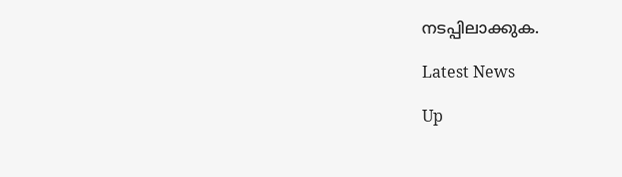നടപ്പിലാക്കുക.

Latest News

Up